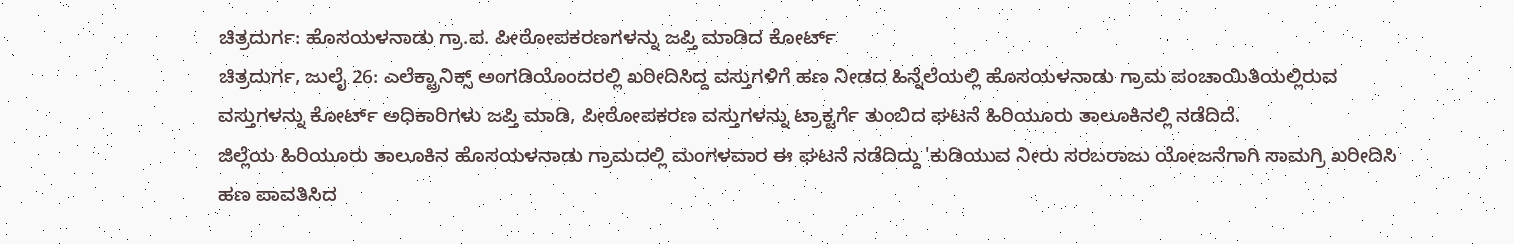ಚಿತ್ರದುರ್ಗ: ಹೊಸಯಳನಾಡು ಗ್ರಾ.ಪ. ಪೀಠೋಪಕರಣಗಳನ್ನು ಜಪ್ತಿ ಮಾಡಿದ ಕೋರ್ಟ್
ಚಿತ್ರದುರ್ಗ, ಜುಲೈ 26: ಎಲೆಕ್ಟ್ರಾನಿಕ್ಸ್ ಅಂಗಡಿಯೊಂದರಲ್ಲಿ ಖರೀದಿಸಿದ್ದ ವಸ್ತುಗಳಿಗೆ ಹಣ ನೀಡದ ಹಿನ್ನೆಲೆಯಲ್ಲಿ ಹೊಸಯಳನಾಡು ಗ್ರಾಮ ಪಂಚಾಯಿತಿಯಲ್ಲಿರುವ ವಸ್ತುಗಳನ್ನು ಕೋರ್ಟ್ ಅಧಿಕಾರಿಗಳು ಜಪ್ತಿ ಮಾಡಿ, ಪೀಠೋಪಕರಣ ವಸ್ತುಗಳನ್ನು ಟ್ರಾಕ್ಟರ್ಗೆ ತುಂಬಿದ ಘಟನೆ ಹಿರಿಯೂರು ತಾಲೂಕಿನಲ್ಲಿ ನಡೆದಿದೆ.
ಜಿಲ್ಲೆಯ ಹಿರಿಯೂರು ತಾಲೂಕಿನ ಹೊಸಯಳನಾಡು ಗ್ರಾಮದಲ್ಲಿ ಮಂಗಳವಾರ ಈ ಘಟನೆ ನಡೆದಿದ್ದು 'ಕುಡಿಯುವ ನೀರು ಸರಬರಾಜು ಯೋಜನೆಗಾಗಿ ಸಾಮಗ್ರಿ ಖರೀದಿಸಿ ಹಣ ಪಾವತಿಸಿದ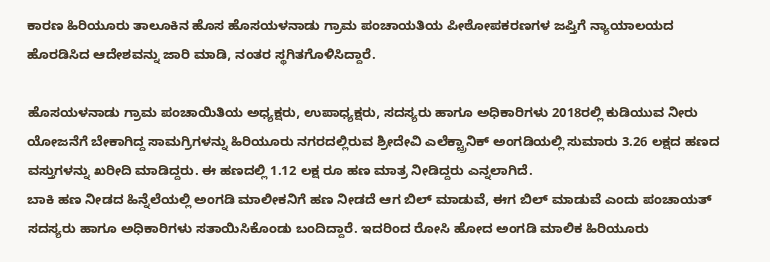ಕಾರಣ ಹಿರಿಯೂರು ತಾಲೂಕಿನ ಹೊಸ ಹೊಸಯಳನಾಡು ಗ್ರಾಮ ಪಂಚಾಯತಿಯ ಪೀಠೋಪಕರಣಗಳ ಜಪ್ತಿಗೆ ನ್ಯಾಯಾಲಯದ ಹೊರಡಿಸಿದ ಆದೇಶವನ್ನು ಜಾರಿ ಮಾಡಿ, ನಂತರ ಸ್ಥಗಿತಗೊಳಿಸಿದ್ದಾರೆ.

ಹೊಸಯಳನಾಡು ಗ್ರಾಮ ಪಂಚಾಯಿತಿಯ ಅಧ್ಯಕ್ಷರು, ಉಪಾಧ್ಯಕ್ಷರು, ಸದಸ್ಯರು ಹಾಗೂ ಅಧಿಕಾರಿಗಳು 2018ರಲ್ಲಿ ಕುಡಿಯುವ ನೀರು ಯೋಜನೆಗೆ ಬೇಕಾಗಿದ್ದ ಸಾಮಗ್ರಿಗಳನ್ನು ಹಿರಿಯೂರು ನಗರದಲ್ಲಿರುವ ಶ್ರೀದೇವಿ ಎಲೆಕ್ಟ್ರಾನಿಕ್ ಅಂಗಡಿಯಲ್ಲಿ ಸುಮಾರು 3.26 ಲಕ್ಷದ ಹಣದ ವಸ್ತುಗಳನ್ನು ಖರೀದಿ ಮಾಡಿದ್ದರು. ಈ ಹಣದಲ್ಲಿ 1.12 ಲಕ್ಷ ರೂ ಹಣ ಮಾತ್ರ ನೀಡಿದ್ದರು ಎನ್ನಲಾಗಿದೆ.
ಬಾಕಿ ಹಣ ನೀಡದ ಹಿನ್ನೆಲೆಯಲ್ಲಿ ಅಂಗಡಿ ಮಾಲೀಕನಿಗೆ ಹಣ ನೀಡದೆ ಆಗ ಬಿಲ್ ಮಾಡುವೆ, ಈಗ ಬಿಲ್ ಮಾಡುವೆ ಎಂದು ಪಂಚಾಯತ್ ಸದಸ್ಯರು ಹಾಗೂ ಅಧಿಕಾರಿಗಳು ಸತಾಯಿಸಿಕೊಂಡು ಬಂದಿದ್ದಾರೆ. ಇದರಿಂದ ರೋಸಿ ಹೋದ ಅಂಗಡಿ ಮಾಲಿಕ ಹಿರಿಯೂರು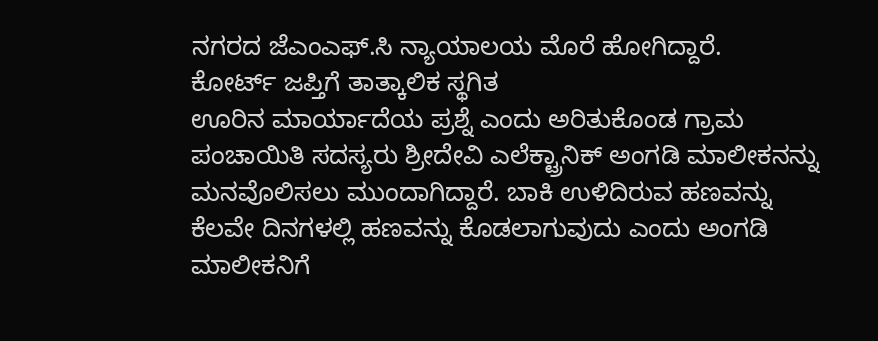ನಗರದ ಜೆಎಂಎಫ್.ಸಿ ನ್ಯಾಯಾಲಯ ಮೊರೆ ಹೋಗಿದ್ದಾರೆ.
ಕೋರ್ಟ್ ಜಪ್ತಿಗೆ ತಾತ್ಕಾಲಿಕ ಸ್ಥಗಿತ
ಊರಿನ ಮಾರ್ಯಾದೆಯ ಪ್ರಶ್ನೆ ಎಂದು ಅರಿತುಕೊಂಡ ಗ್ರಾಮ ಪಂಚಾಯಿತಿ ಸದಸ್ಯರು ಶ್ರೀದೇವಿ ಎಲೆಕ್ಟ್ರಾನಿಕ್ ಅಂಗಡಿ ಮಾಲೀಕನನ್ನು ಮನವೊಲಿಸಲು ಮುಂದಾಗಿದ್ದಾರೆ. ಬಾಕಿ ಉಳಿದಿರುವ ಹಣವನ್ನು ಕೆಲವೇ ದಿನಗಳಲ್ಲಿ ಹಣವನ್ನು ಕೊಡಲಾಗುವುದು ಎಂದು ಅಂಗಡಿ ಮಾಲೀಕನಿಗೆ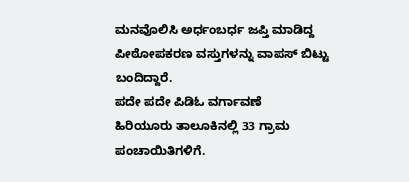ಮನವೊಲಿಸಿ ಅರ್ಧಂಬರ್ಧ ಜಪ್ತಿ ಮಾಡಿದ್ದ ಪೀಠೋಪಕರಣ ವಸ್ತುಗಳನ್ನು ವಾಪಸ್ ಬಿಟ್ಟು ಬಂದಿದ್ದಾರೆ.
ಪದೇ ಪದೇ ಪಿಡಿಓ ವರ್ಗಾವಣೆ
ಹಿರಿಯೂರು ತಾಲೂಕಿನಲ್ಲಿ 33 ಗ್ರಾಮ ಪಂಚಾಯಿತಿಗಳಿಗೆ.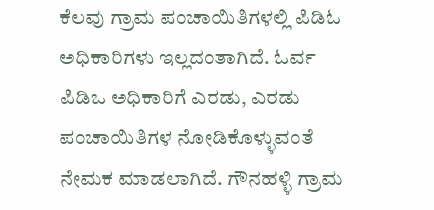ಕೆಲವು ಗ್ರಾಮ ಪಂಚಾಯಿತಿಗಳಲ್ಲಿ ಪಿಡಿಓ ಅಧಿಕಾರಿಗಳು ಇಲ್ಲದಂತಾಗಿದೆ. ಓರ್ವ ಪಿಡಿಒ ಅಧಿಕಾರಿಗೆ ಎರಡು, ಎರಡು ಪಂಚಾಯಿತಿಗಳ ನೋಡಿಕೊಳ್ಳುವಂತೆ ನೇಮಕ ಮಾಡಲಾಗಿದೆ. ಗೌನಹಳ್ಳಿ ಗ್ರಾಮ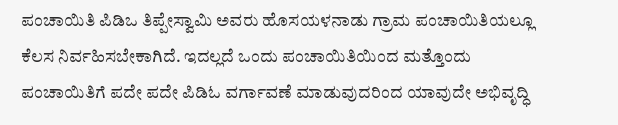ಪಂಚಾಯಿತಿ ಪಿಡಿಒ ತಿಪ್ಪೇಸ್ವಾಮಿ ಅವರು ಹೊಸಯಳನಾಡು ಗ್ರಾಮ ಪಂಚಾಯಿತಿಯಲ್ಲೂ ಕೆಲಸ ನಿರ್ವಹಿಸಬೇಕಾಗಿದೆ. ಇದಲ್ಲದೆ ಒಂದು ಪಂಚಾಯಿತಿಯಿಂದ ಮತ್ತೊಂದು ಪಂಚಾಯಿತಿಗೆ ಪದೇ ಪದೇ ಪಿಡಿಓ ವರ್ಗಾವಣೆ ಮಾಡುವುದರಿಂದ ಯಾವುದೇ ಅಭಿವೃದ್ಧಿ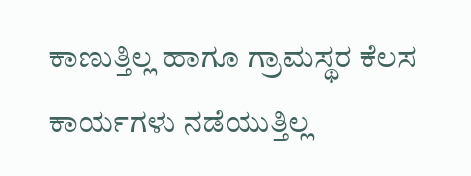ಕಾಣುತ್ತಿಲ್ಲ ಹಾಗೂ ಗ್ರಾಮಸ್ಥರ ಕೆಲಸ ಕಾರ್ಯಗಳು ನಡೆಯುತ್ತಿಲ್ಲ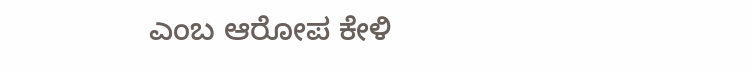ಎಂಬ ಆರೋಪ ಕೇಳಿ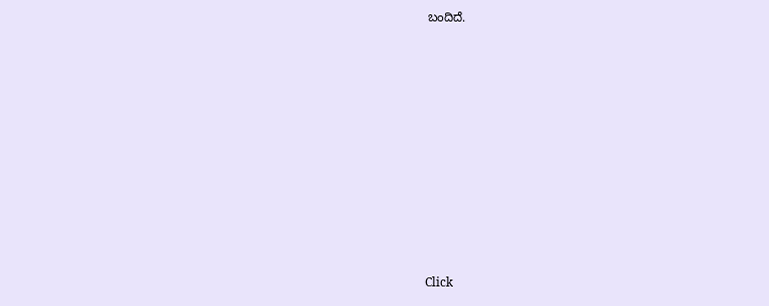ಬಂದಿದೆ.












Click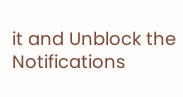it and Unblock the Notifications